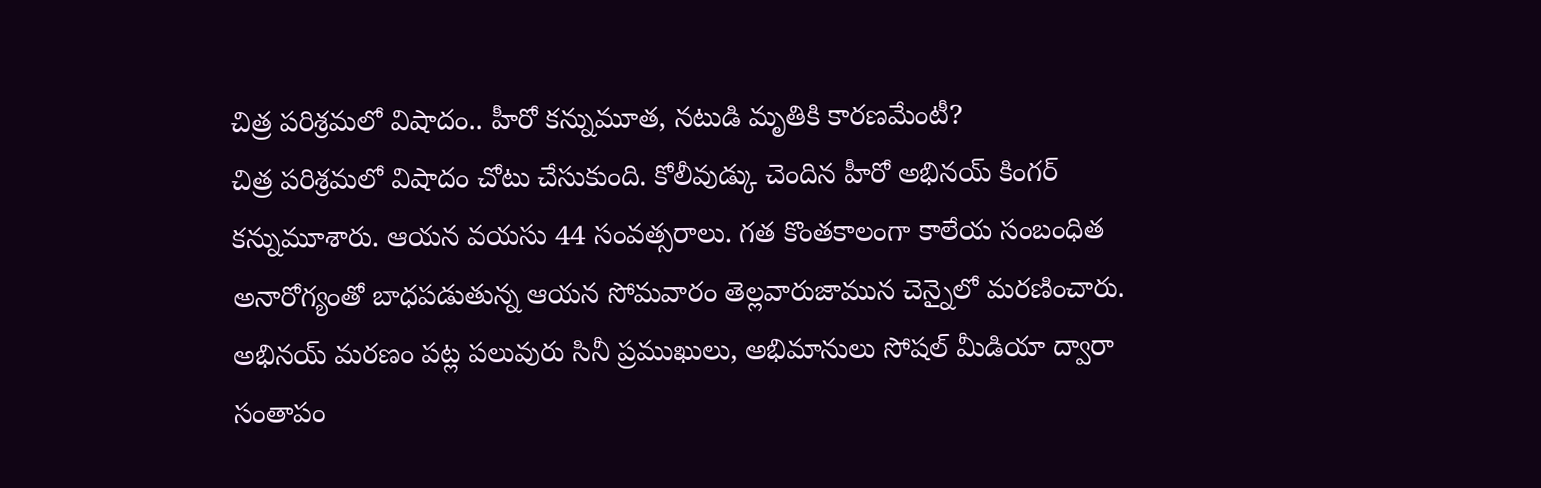చిత్ర పరిశ్రమలో విషాదం.. హీరో కన్నుమూత, నటుడి మృతికి కారణమేంటీ?
చిత్ర పరిశ్రమలో విషాదం చోటు చేసుకుంది. కోలీవుడ్కు చెందిన హీరో అభినయ్ కింగర్ కన్నుమూశారు. ఆయన వయసు 44 సంవత్సరాలు. గత కొంతకాలంగా కాలేయ సంబంధిత అనారోగ్యంతో బాధపడుతున్న ఆయన సోమవారం తెల్లవారుజామున చెన్నైలో మరణించారు. అభినయ్ మరణం పట్ల పలువురు సినీ ప్రముఖులు, అభిమానులు సోషల్ మీడియా ద్వారా సంతాపం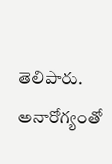తెలిపారు. అనారోగ్యంతో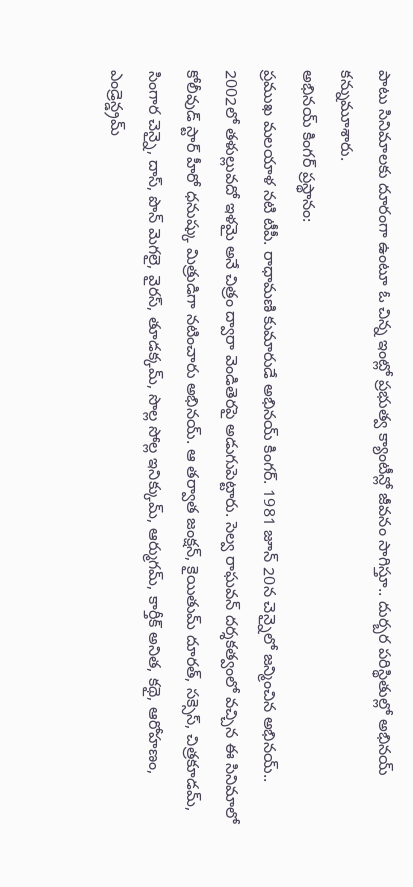పాటు సినిమాలకు దూరంగా ఉంటూ ఓ చిన్న ఇంట్లో ప్రభుత్వ క్యాంటీన్లో జీవనం సాగిస్తూ.. దుర్బర పరిస్థితుల్లో అభినయ్ కన్నుమూశారు.
అభినయ్ కింగర్ ప్రస్థానం:
ప్రముఖ మలయాళ నటి టీపీ. రాధామణి కుమారుడే అభినయ్ కింగర్. 1981 జూన్ 20న చెన్నైలో జన్మించిన అభినయ్.. 2002లో తళుల్లువదో ఇళమై అనే చిత్రం ద్వారా వెండితెరపై అడుగుపెట్టారు. సెల్వ రాఘవన్ దర్శకత్వంలో వచ్చిన ఈ సినిమాలో కోలీవుడ్ స్టార్ హీరో ధనుష్కు మిత్రుడిగా నటించారు అభినయ్. ఆ తర్వాత జంక్షన్, కైయితుమ్ దూరత్, సక్సెస్, చిత్రకూడమ్, సింగార చెన్నై, దాస్, పొన్ మెగలై, వైరస్, తూడక్కమ్, సొల్ల సోల్ల ఇనిక్కుమ్, ఆర్ముగమ్, కార్తీక్ అనిత, కథై, ఆరోహణం, ఎండ్రెన్డ్రమ్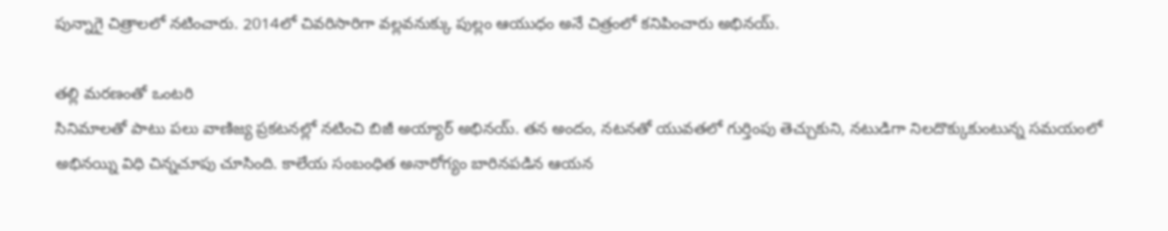పున్నాగై చిత్రాలలో నటించారు. 2014లో చివరిసారిగా వల్లవనుక్కు పుల్లం ఆయుధం అనే చిత్రంలో కనిపించారు అభినయ్.

తల్లి మరణంతో ఒంటరి
సినిమాలతో పాటు పలు వాణిజ్య ప్రకటనల్లో నటించి బిజీ అయ్యార్ అభినయ్. తన అందం, నటనతో యువతలో గుర్తింపు తెచ్చుకుని, నటుడిగా నిలదొక్కుకుంటున్న సమయంలో అభినయ్ని విధి చిన్నచూపు చూసింది. కాలేయ సంబంధిత అనారోగ్యం బారినపడిన ఆయన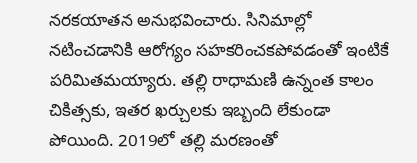నరకయాతన అనుభవించారు. సినిమాల్లో నటించడానికి ఆరోగ్యం సహకరించకపోవడంతో ఇంటికే పరిమితమయ్యారు. తల్లి రాధామణి ఉన్నంత కాలం చికిత్సకు, ఇతర ఖర్చులకు ఇబ్బంది లేకుండా పోయింది. 2019లో తల్లి మరణంతో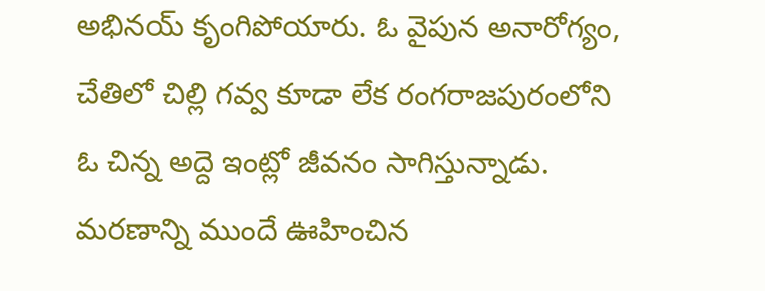అభినయ్ కృంగిపోయారు. ఓ వైపున అనారోగ్యం, చేతిలో చిల్లి గవ్వ కూడా లేక రంగరాజపురంలోని ఓ చిన్న అద్దె ఇంట్లో జీవనం సాగిస్తున్నాడు.
మరణాన్ని ముందే ఊహించిన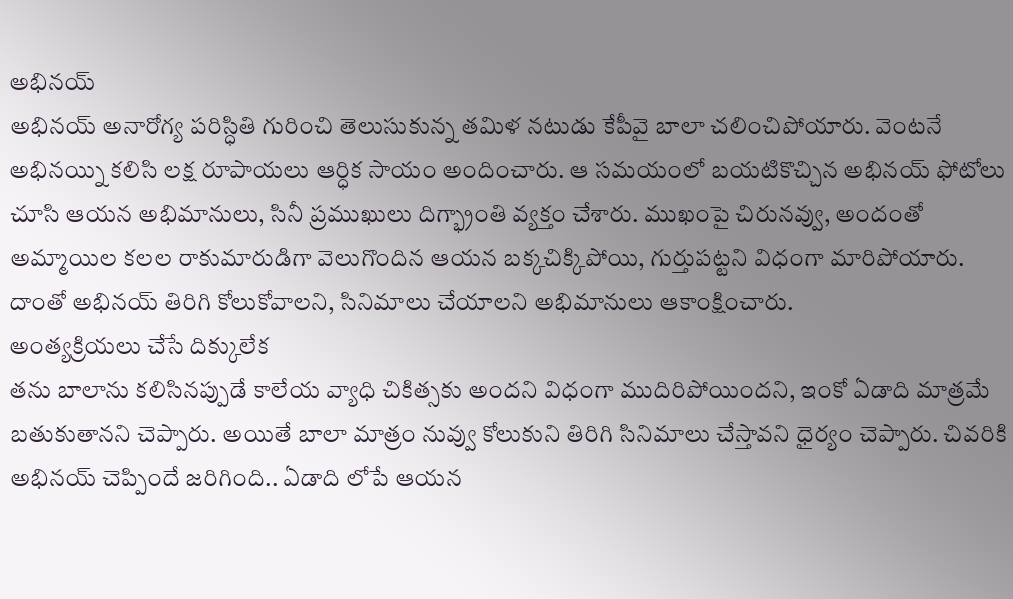అభినయ్
అభినయ్ అనారోగ్య పరిస్ధితి గురించి తెలుసుకున్న తమిళ నటుడు కేపీవై బాలా చలించిపోయారు. వెంటనే అభినయ్ని కలిసి లక్ష రూపాయలు ఆర్ధిక సాయం అందించారు. ఆ సమయంలో బయటికొచ్చిన అభినయ్ ఫోటోలు చూసి ఆయన అభిమానులు, సినీ ప్రముఖులు దిగ్భ్రాంతి వ్యక్తం చేశారు. ముఖంపై చిరునవ్వు, అందంతో అమ్మాయిల కలల రాకుమారుడిగా వెలుగొందిన ఆయన బక్కచిక్కిపోయి, గుర్తుపట్టని విధంగా మారిపోయారు. దాంతో అభినయ్ తిరిగి కోలుకోవాలని, సినిమాలు చేయాలని అభిమానులు ఆకాంక్షించారు.
అంత్యక్రియలు చేసే దిక్కులేక
తను బాలాను కలిసినప్పుడే కాలేయ వ్యాధి చికిత్సకు అందని విధంగా ముదిరిపోయిందని, ఇంకో ఏడాది మాత్రమే బతుకుతానని చెప్పారు. అయితే బాలా మాత్రం నువ్వు కోలుకుని తిరిగి సినిమాలు చేస్తావని ధైర్యం చెప్పారు. చివరికి అభినయ్ చెప్పిందే జరిగింది.. ఏడాది లోపే ఆయన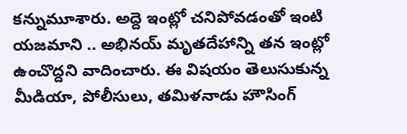కన్నుమూశారు. అద్దె ఇంట్లో చనిపోవడంతో ఇంటి యజమాని .. అభినయ్ మృతదేహాన్ని తన ఇంట్లో ఉంచొద్దని వాదించారు. ఈ విషయం తెలుసుకున్న మీడియా, పోలీసులు, తమిళనాడు హౌసింగ్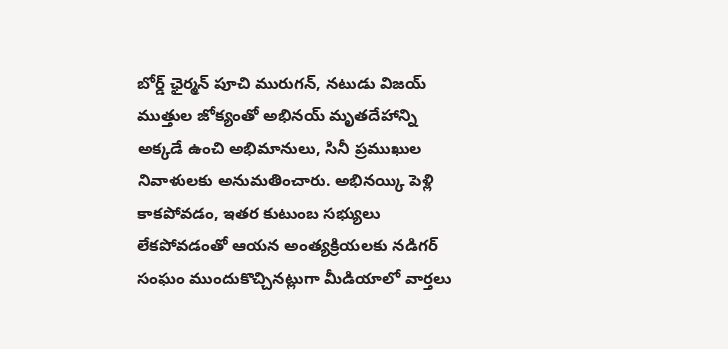బోర్డ్ ఛైర్మన్ పూచి మురుగన్, నటుడు విజయ్ ముత్తుల జోక్యంతో అభినయ్ మృతదేహాన్ని అక్కడే ఉంచి అభిమానులు, సినీ ప్రముఖుల నివాళులకు అనుమతించారు. అభినయ్కి పెళ్లి కాకపోవడం, ఇతర కుటుంబ సభ్యులు లేకపోవడంతో ఆయన అంత్యక్రియలకు నడిగర్ సంఘం ముందుకొచ్చినట్లుగా మీడియాలో వార్తలు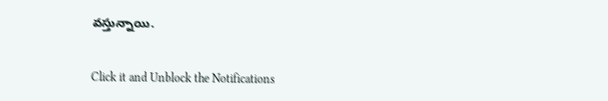వస్తున్నాయి.


Click it and Unblock the Notifications